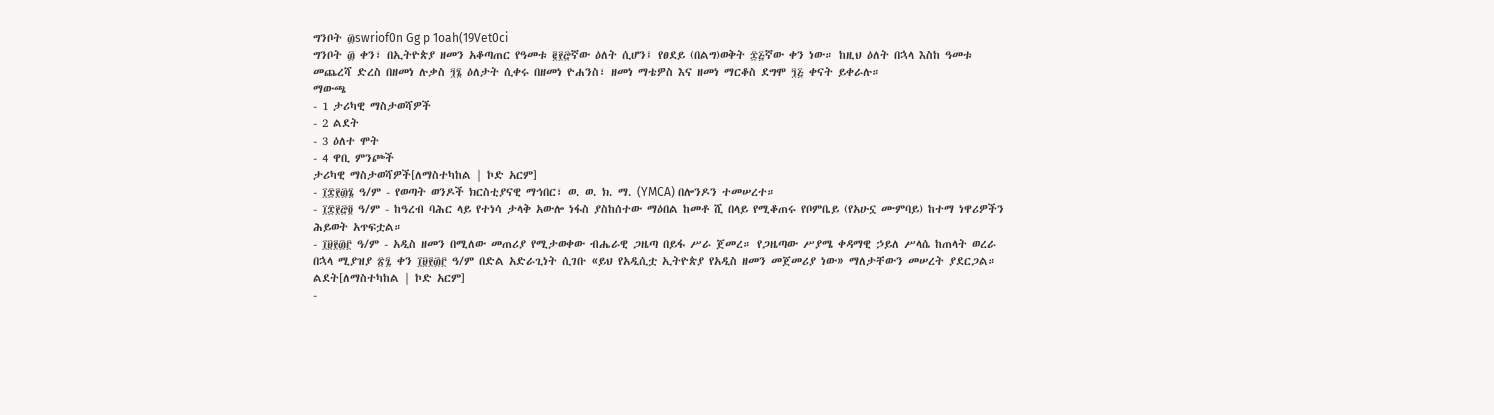ግንቦት ፴swriof0n Gg p 1oah(19Vet0ci
ግንቦት ፴ ቀን፣ በኢትዮጵያ ዘመን አቆጣጠር የዓመቱ ፪፻፸ኛው ዕለት ሲሆን፤ የፀደይ (በልግ)ወቅት ፷፭ኛው ቀን ነው። ከዚህ ዕለት በኋላ እስከ ዓመቱ መጨረሻ ድረስ በዘመነ ሉቃስ ፺፮ ዕለታት ሲቀሩ በዘመነ ዮሐንስ፣ ዘመነ ማቴዎስ እና ዘመነ ማርቆስ ደግሞ ፺፭ ቀናት ይቀራሉ።
ማውጫ
- 1 ታሪካዊ ማስታወሻዎች
- 2 ልደት
- 3 ዕለተ ሞት
- 4 ዋቢ ምንጮች
ታሪካዊ ማስታወሻዎች[ለማስተካከል | ኮድ አርም]
- ፲፰፻፴፮ ዓ/ም - የወጣት ወንዶች ክርስቲያናዊ ማኅበር፣ ወ. ወ. ክ. ማ. (YMCA) በሎንዶን ተመሠረተ።
- ፲፰፻፸፬ ዓ/ም - ከዓረብ ባሕር ላይ የተነሳ ታላቅ አውሎ ነፋስ ያስከሰተው ማዕበል ከመቶ ሺ በላይ የሚቆጠሩ የቦምቤይ (የአሁኗ ሙምባይ) ከተማ ነዋሪዎችን ሕይወት አጥፍቷል።
- ፲፱፻፴፫ ዓ/ም - አዲስ ዘመን በሚለው መጠሪያ የሚታወቀው ብሔራዊ ጋዜጣ በይፋ ሥራ ጀመረ። የጋዜጣው ሥያሜ ቀዳማዊ ኃይለ ሥላሴ ከጠላት ወረራ በኋላ ሚያዝያ ፳፯ ቀን ፲፱፻፴፫ ዓ/ም በድል አድራጊነት ሲገቡ «ይህ የአዲሲቷ ኢትዮጵያ የአዲስ ዘመን መጀመሪያ ነው» ማለታቸውን መሠረት ያደርጋል።
ልደት[ለማስተካከል | ኮድ አርም]
-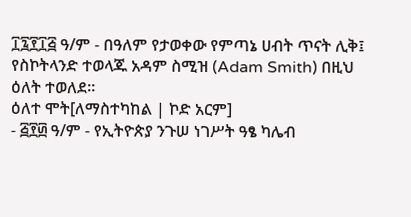፲፯፻፲፭ ዓ/ም - በዓለም የታወቀው የምጣኔ ሀብት ጥናት ሊቅ፤ የስኮትላንድ ተወላጁ አዳም ስሚዝ (Adam Smith) በዚህ ዕለት ተወለደ።
ዕለተ ሞት[ለማስተካከል | ኮድ አርም]
- ፭፻፴ ዓ/ም - የኢትዮጵያ ንጉሠ ነገሥት ዓፄ ካሌብ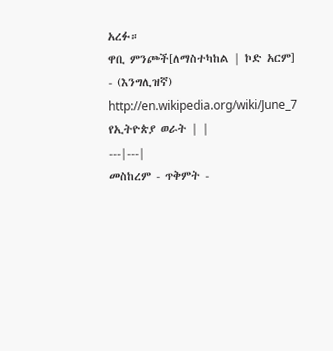አረፉ።
ዋቢ ምንጮች[ለማስተካከል | ኮድ አርም]
- (እንግሊዝኛ) http://en.wikipedia.org/wiki/June_7
የኢትዮጵያ ወራት | |
---|---|
መስከረም - ጥቅምት -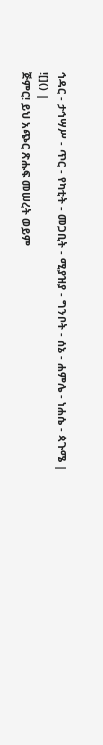ኅዳር - ታኅሣሥ - ጥር - የካቲት - መጋቢት - ሚያዝያ - ግንቦት - ሰኔ - ሐምሌ - ነሐሴ - ጳጉሜ |
![]() |
ጅምር! ይህ አጭር ጽሑፍ መሠረት ወይም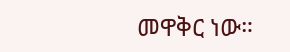መዋቅር ነው።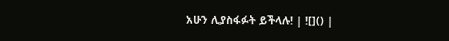አሁን ሊያስፋፉት ይችላሉ! | ![]() |